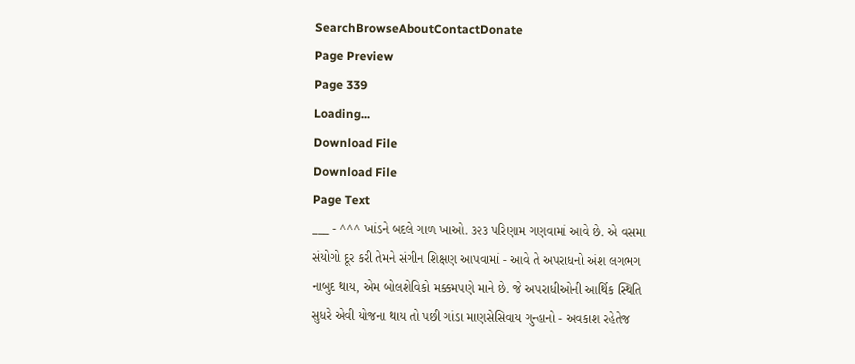SearchBrowseAboutContactDonate
Page Preview
Page 339
Loading...
Download File
Download File
Page Text
___ - ^^^ ખાંડને બદલે ગાળ ખાઓ. ૩૨૩ પરિણામ ગણવામાં આવે છે. એ વસમા સંયોગો દૂર કરી તેમને સંગીન શિક્ષણ આપવામાં - આવે તે અપરાધનો અંશ લગભગ નાબુદ થાય, એમ બોલશેવિકો મક્કમપણે માને છે. જે અપરાધીઓની આર્થિક સ્થિતિ સુધરે એવી યોજના થાય તો પછી ગાંડા માણસેસિવાય ગુન્હાનો - અવકાશ રહેતેજ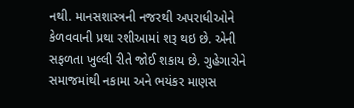નથી. માનસશાસ્ત્રની નજરથી અપરાધીઓને કેળવવાની પ્રથા રશીઆમાં શરૂ થઇ છે. એની સફળતા ખુલ્લી રીતે જોઈ શકાય છે. ગુહેગારોને સમાજમાંથી નકામા અને ભયંકર માણસ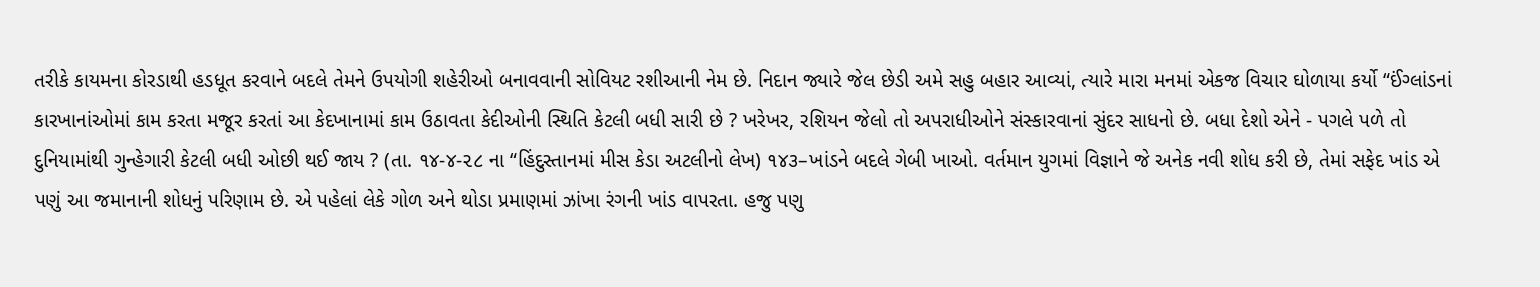તરીકે કાયમના કોરડાથી હડધૂત કરવાને બદલે તેમને ઉપયોગી શહેરીઓ બનાવવાની સોવિયટ રશીઆની નેમ છે. નિદાન જ્યારે જેલ છેડી અમે સહુ બહાર આવ્યાં, ત્યારે મારા મનમાં એકજ વિચાર ઘોળાયા કર્યો “ઈંગ્લાંડનાં કારખાનાંઓમાં કામ કરતા મજૂર કરતાં આ કેદખાનામાં કામ ઉઠાવતા કેદીઓની સ્થિતિ કેટલી બધી સારી છે ? ખરેખર, રશિયન જેલો તો અપરાધીઓને સંસ્કારવાનાં સુંદર સાધનો છે. બધા દેશો એને - પગલે પળે તો દુનિયામાંથી ગુન્હેગારી કેટલી બધી ઓછી થઈ જાય ? (તા. ૧૪-૪-૨૮ ના “હિંદુસ્તાનમાં મીસ કેડા અટલીનો લેખ) ૧૪૩–ખાંડને બદલે ગેબી ખાઓ. વર્તમાન યુગમાં વિજ્ઞાને જે અનેક નવી શોધ કરી છે, તેમાં સફેદ ખાંડ એ પણું આ જમાનાની શોધનું પરિણામ છે. એ પહેલાં લેકે ગોળ અને થોડા પ્રમાણમાં ઝાંખા રંગની ખાંડ વાપરતા. હજુ પણુ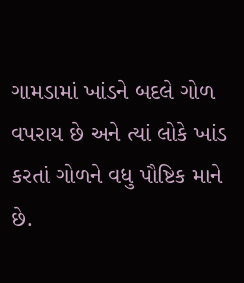ગામડામાં ખાંડને બદલે ગોળ વપરાય છે અને ત્યાં લોકે ખાંડ કરતાં ગોળને વધુ પૌષ્ટિક માને છે.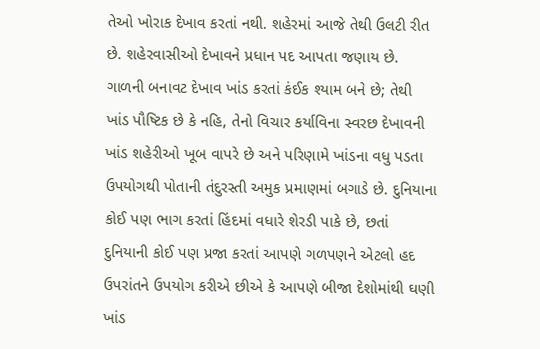તેઓ ખોરાક દેખાવ કરતાં નથી. શહેરમાં આજે તેથી ઉલટી રીત છે. શહેરવાસીઓ દેખાવને પ્રધાન પદ આપતા જણાય છે. ગાળની બનાવટ દેખાવ ખાંડ કરતાં કંઈક શ્યામ બને છે; તેથી ખાંડ પૌષ્ટિક છે કે નહિ, તેનો વિચાર કર્યાવિના સ્વરછ દેખાવની ખાંડ શહેરીઓ ખૂબ વાપરે છે અને પરિણામે ખાંડના વધુ પડતા ઉપયોગથી પોતાની તંદુરસ્તી અમુક પ્રમાણમાં બગાડે છે. દુનિયાના કોઈ પણ ભાગ કરતાં હિંદમાં વધારે શેરડી પાકે છે, છતાં દુનિયાની કોઈ પણ પ્રજા કરતાં આપણે ગળપણને એટલો હદ ઉપરાંતને ઉપયોગ કરીએ છીએ કે આપણે બીજા દેશોમાંથી ઘણી ખાંડ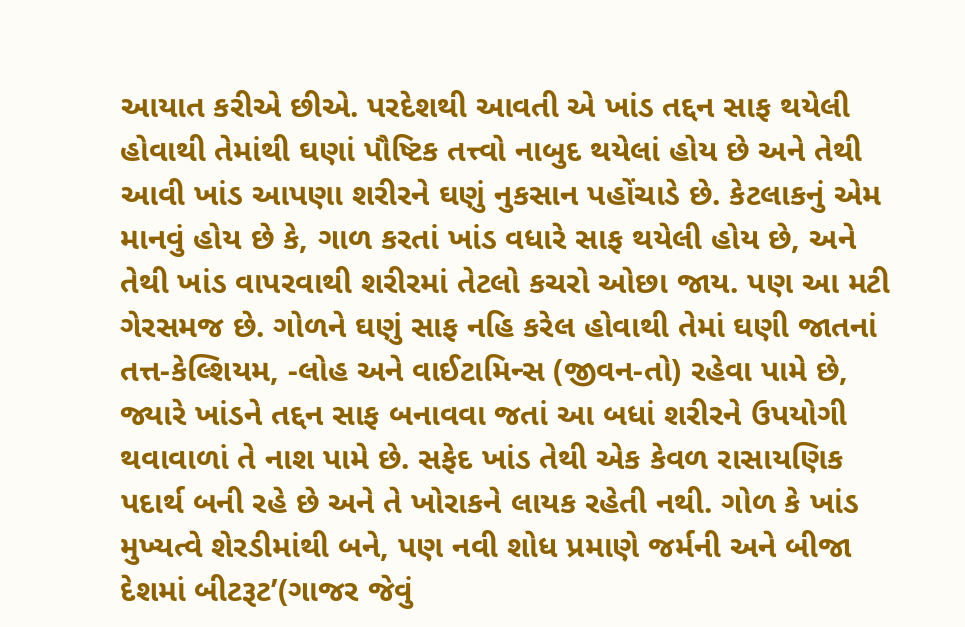આયાત કરીએ છીએ. પરદેશથી આવતી એ ખાંડ તદ્દન સાફ થયેલી હોવાથી તેમાંથી ઘણાં પૌષ્ટિક તત્ત્વો નાબુદ થયેલાં હોય છે અને તેથી આવી ખાંડ આપણા શરીરને ઘણું નુકસાન પહોંચાડે છે. કેટલાકનું એમ માનવું હોય છે કે, ગાળ કરતાં ખાંડ વધારે સાફ થયેલી હોય છે, અને તેથી ખાંડ વાપરવાથી શરીરમાં તેટલો કચરો ઓછા જાય. પણ આ મટી ગેરસમજ છે. ગોળને ઘણું સાફ નહિ કરેલ હોવાથી તેમાં ઘણી જાતનાં તત્ત-કેલ્શિયમ, -લોહ અને વાઈટામિન્સ (જીવન-તો) રહેવા પામે છે, જ્યારે ખાંડને તદ્દન સાફ બનાવવા જતાં આ બધાં શરીરને ઉપયોગી થવાવાળાં તે નાશ પામે છે. સફેદ ખાંડ તેથી એક કેવળ રાસાયણિક પદાર્થ બની રહે છે અને તે ખોરાકને લાયક રહેતી નથી. ગોળ કે ખાંડ મુખ્યત્વે શેરડીમાંથી બને, પણ નવી શોધ પ્રમાણે જર્મની અને બીજા દેશમાં બીટરૂટ’(ગાજર જેવું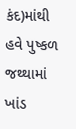કંદ)માંથી હવે પુષ્કળ જથ્થામાં ખાંડ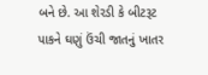બને છે. આ શેરડી કે બીટરૂટ પાકને ઘણું ઉંચી જાતનું ખાતર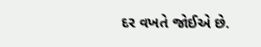દર વખતે જોઈએ છે.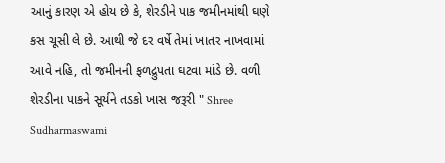આનું કારણ એ હોય છે કે, શેરડીને પાક જમીનમાંથી ઘણે કસ ચૂસી લે છે. આથી જે દર વર્ષે તેમાં ખાતર નાખવામાં આવે નહિ, તો જમીનની ફળદ્રુપતા ઘટવા માંડે છે. વળી શેરડીના પાકને સૂર્યને તડકો ખાસ જરૂરી " Shree Sudharmaswami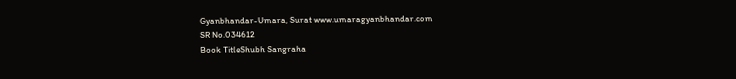Gyanbhandar-Umara, Surat www.umaragyanbhandar.com
SR No.034612
Book TitleShubh Sangraha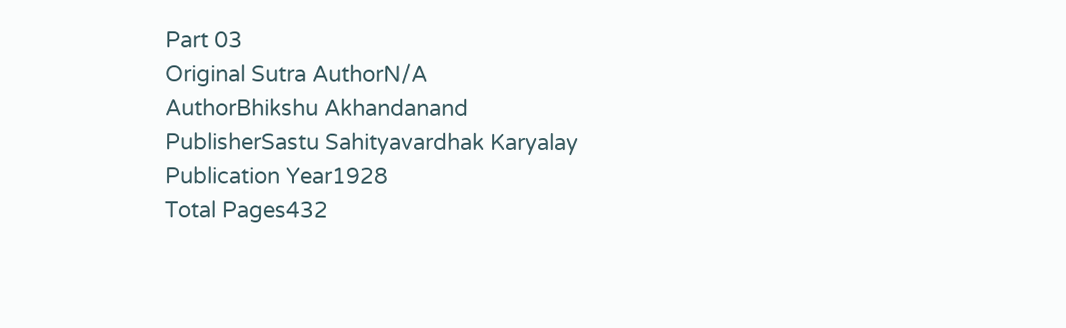Part 03
Original Sutra AuthorN/A
AuthorBhikshu Akhandanand
PublisherSastu Sahityavardhak Karyalay
Publication Year1928
Total Pages432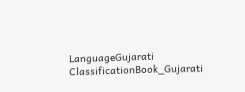LanguageGujarati
ClassificationBook_Gujarati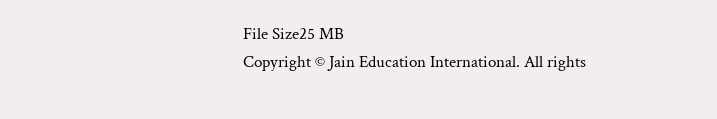File Size25 MB
Copyright © Jain Education International. All rights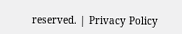reserved. | Privacy Policy